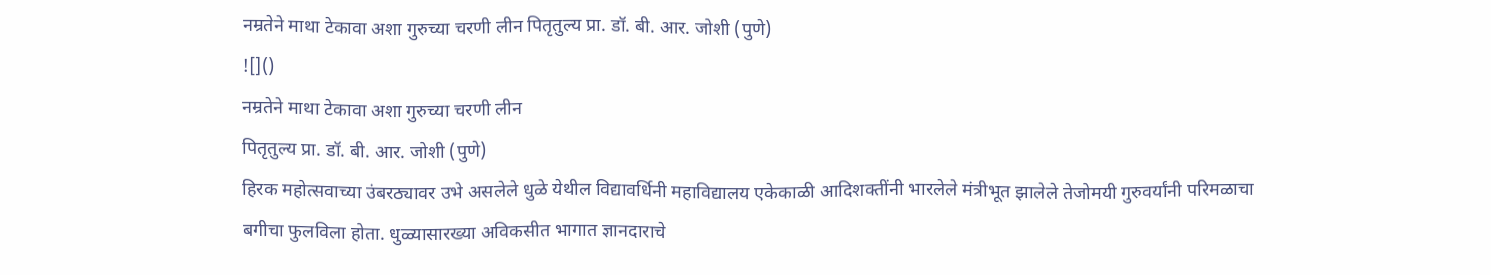नम्रतेने माथा टेकावा अशा गुरुच्या चरणी लीन पितृतुल्य प्रा. डॉ. बी. आर. जोशी (पुणे)
![]()
नम्रतेने माथा टेकावा अशा गुरुच्या चरणी लीन
पितृतुल्य प्रा. डॉ. बी. आर. जोशी (पुणे)
हिरक महोत्सवाच्या उंबरठ्यावर उभे असलेले धुळे येथील विद्यावर्धिनी महाविद्यालय एकेकाळी आदिशक्तींनी भारलेले मंत्रीभूत झालेले तेजोमयी गुरुवर्यांनी परिमळाचा बगीचा फुलविला होता. धुळ्यासारख्या अविकसीत भागात ज्ञानदाराचे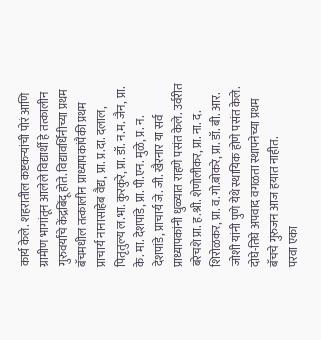कार्य केले. शहरातील कष्टकऱ्यांची पोरं आणि ग्रामीण भागांतून आलेले विद्यार्थी हे तत्कालीन गुरुवर्यांचे केंद्रबिंदू होते. विद्यावर्धिनीच्या प्रथम बॅचमधील तत्कालीन प्राध्यापकांपैकी प्रथम प्राचार्य नानासाहेब वैद्य, प्रा. प्र.दा. दलाल, पितृतुल्य ल.भा. कुरकुरे, प्रा. डॉ. न.म. जैन, प्रा. के. मा. देशपांडे, प्रा. पी.एन. मुळे, प्र. न. देशपांडे, प्राचार्य जे. जी. खैरनार या सर्व प्राध्यापकांनी धुळ्यात राहणे पसंत केले. उर्वरीत बरेचशे प्रा. ह.श्री. शेणोलीकर, प्रा. ना. द. शिरोळकर, प्रा. व.गो.बोकरे, प्रा. डॉ. बी. आर. जोशी यांनी पुणे येथे स्थायिक होणे पसंत केले. दोघे-तिघे अपवाद वगळता स्थापनेच्या प्रथम बॅचचे गुरुजन आज हयात नाहीत.
परवा एका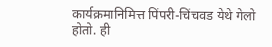कार्यक्रमानिमित्त पिंपरी-चिंचवड येथे गेलो होतो. ही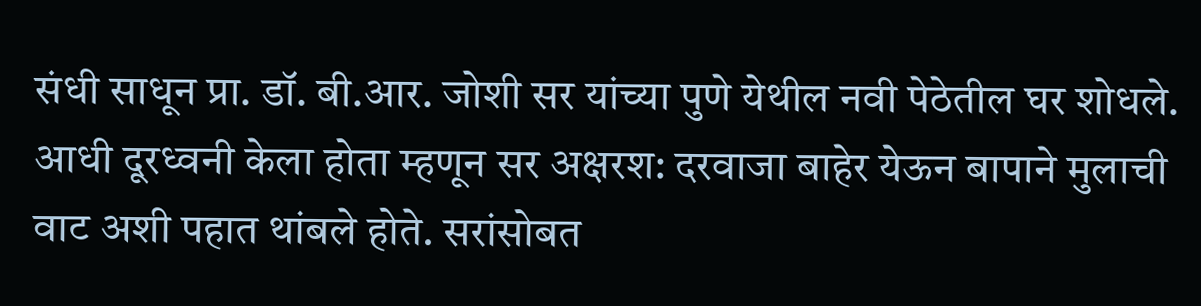संधी साधून प्रा. डॉ. बी.आर. जोशी सर यांच्या पुणे येथील नवी पेठेतील घर शोधले. आधी दूरध्वनी केला होता म्हणून सर अक्षरश: दरवाजा बाहेर येऊन बापाने मुलाची वाट अशी पहात थांबले होते. सरांसोबत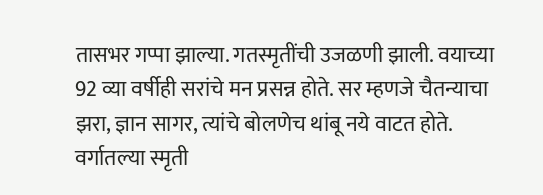तासभर गप्पा झाल्या. गतस्मृतींची उजळणी झाली. वयाच्या 92 व्या वर्षीही सरांचे मन प्रसन्न होते. सर म्हणजे चैतन्याचा झरा, ज्ञान सागर, त्यांचे बोलणेच थांबू नये वाटत होते. वर्गातल्या स्मृती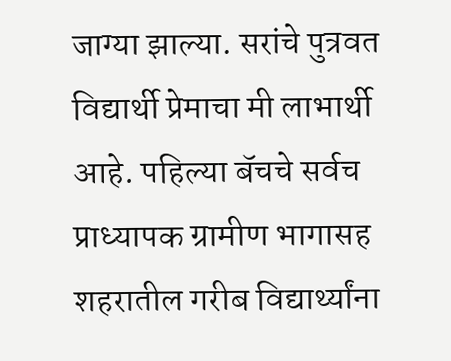जाग्या झाल्या. सरांचे पुत्रवत विद्यार्थी प्रेमाचा मी लाभार्थी आहे. पहिल्या बॅचचे सर्वच प्राध्यापक ग्रामीण भागासह शहरातील गरीब विद्यार्थ्यांना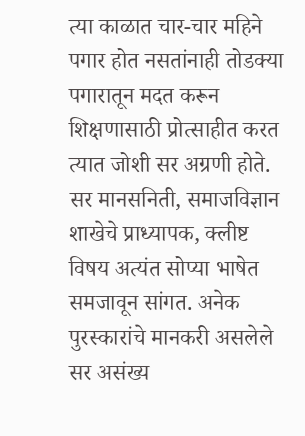त्या काळात चार-चार महिने पगार होत नसतांनाही तोडक्या पगारातून मदत करून शिक्षणासाठी प्रोत्साहीत करत त्यात जोशी सर अग्रणी होते. सर मानसनिती, समाजविज्ञान शाखेचे प्राध्यापक, क्लीष्ट विषय अत्यंत सोप्या भाषेत समजावून सांगत. अनेक पुरस्कारांचे मानकरी असलेले सर असंख्य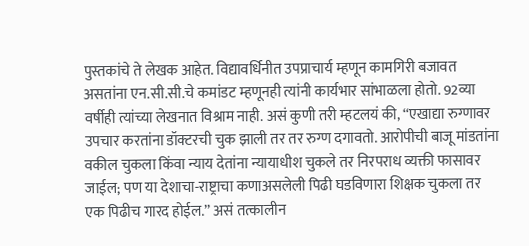पुस्तकांचे ते लेखक आहेत. विद्यावर्धिनीत उपप्राचार्य म्हणून कामगिरी बजावत असतांना एन.सी.सी.चे कमांडट म्हणूनही त्यांनी कार्यभार सांभाळला होतो. 92व्या वर्षीही त्यांच्या लेखनात विश्राम नाही. असं कुणी तरी म्हटलयं की, ‘‘एखाद्या रुग्णावर उपचार करतांना डॉक्टरची चुक झाली तर तर रुग्ण दगावतो. आरोपीची बाजू मांडतांना वकील चुकला किंवा न्याय देतांना न्यायाधीश चुकले तर निरपराध व्यक्ती फासावर जाईल; पण या देशाचा-राष्ट्राचा कणाअसलेली पिढी घडविणारा शिक्षक चुकला तर एक पिढीच गारद होईल.’’ असं तत्कालीन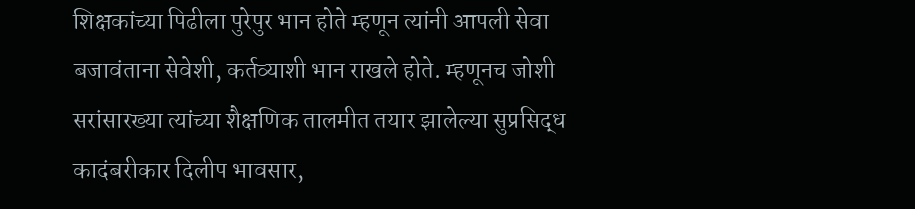शिक्षकांच्या पिढीला पुरेपुर भान होते म्हणून त्यांनी आपली सेवा बजावंताना सेवेशी, कर्तव्याशी भान राखले होते. म्हणूनच जोशी सरांसारख्या त्यांच्या शैक्षणिक तालमीत तयार झालेल्या सुप्रसिद्ध कादंबरीकार दिलीप भावसार,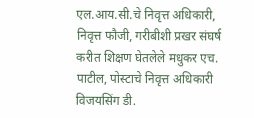एल.आय.सी.चे निवृत्त अधिकारी, निवृत्त फौजी, गरीबीशी प्रखर संघर्ष करीत शिक्षण घेतलेले मधुकर एच. पाटील, पोस्टाचे निवृत्त अधिकारी विजयसिंग डी.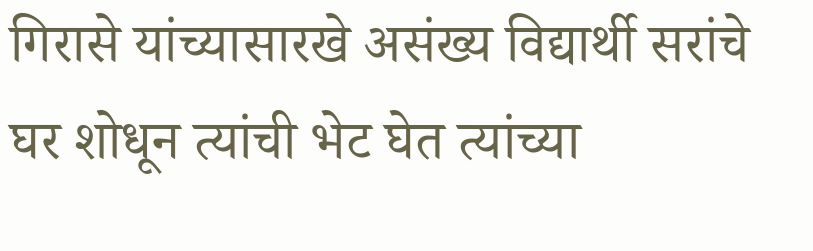गिरासे यांच्यासारखे असंख्य विद्यार्थी सरांचे घर शोधून त्यांची भेट घेत त्यांच्या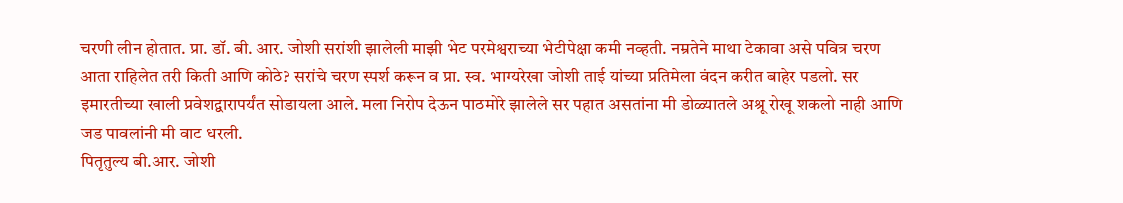चरणी लीन होतात. प्रा. डॉ. बी. आर. जोशी सरांशी झालेली माझी भेट परमेश्वराच्या भेटीपेक्षा कमी नव्हती. नम्रतेने माथा टेकावा असे पवित्र चरण आता राहिलेत तरी किती आणि कोठे? सरांचे चरण स्पर्श करून व प्रा. स्व. भाग्यरेखा जोशी ताई यांच्या प्रतिमेला वंदन करीत बाहेर पडलो. सर इमारतीच्या खाली प्रवेशद्वारापर्यंत सोडायला आले. मला निरोप देऊन पाठमोरे झालेले सर पहात असतांना मी डोळ्यातले अश्रू रोखू शकलो नाही आणि जड पावलांनी मी वाट धरली.
पितृतुल्य बी.आर. जोशी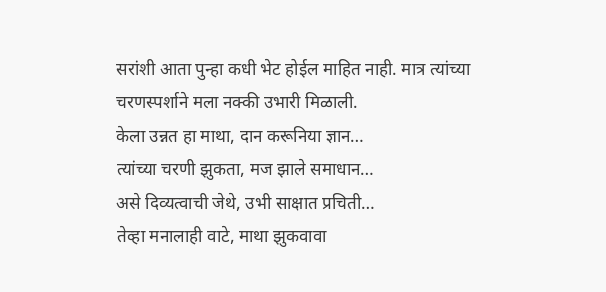सरांशी आता पुन्हा कधी भेट होईल माहित नाही. मात्र त्यांच्या चरणस्पर्शाने मला नक्की उभारी मिळाली.
केला उन्नत हा माथा, दान करूनिया ज्ञान…
त्यांच्या चरणी झुकता, मज झाले समाधान…
असे दिव्यत्वाची जेथे, उभी साक्षात प्रचिती…
तेव्हा मनालाही वाटे, माथा झुकवावा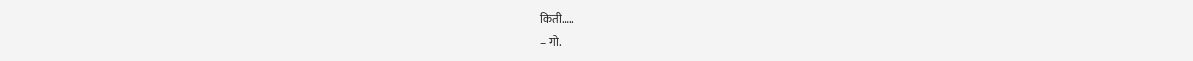किती…..
– गो.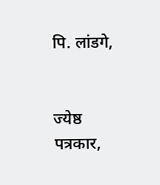पि. लांडगे,


ज्येष्ठ पत्रकार,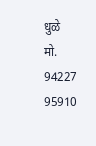धुळे
मो. 94227 95910